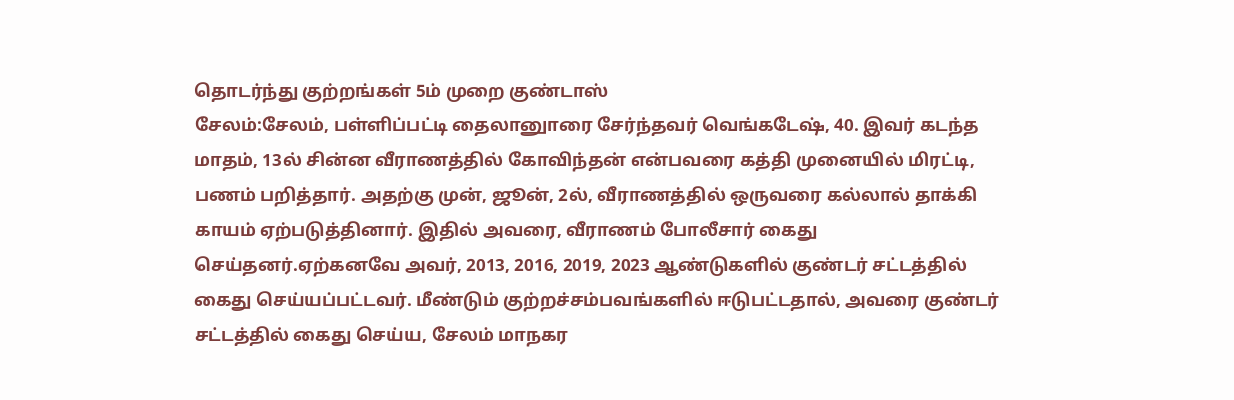தொடர்ந்து குற்றங்கள் 5ம் முறை குண்டாஸ்
சேலம்:சேலம், பள்ளிப்பட்டி தைலானுாரை சேர்ந்தவர் வெங்கடேஷ், 40. இவர் கடந்த மாதம், 13ல் சின்ன வீராணத்தில் கோவிந்தன் என்பவரை கத்தி முனையில் மிரட்டி, பணம் பறித்தார். அதற்கு முன், ஜூன், 2ல், வீராணத்தில் ஒருவரை கல்லால் தாக்கி காயம் ஏற்படுத்தினார். இதில் அவரை, வீராணம் போலீசார் கைது செய்தனர்.ஏற்கனவே அவர், 2013, 2016, 2019, 2023 ஆண்டுகளில் குண்டர் சட்டத்தில் கைது செய்யப்பட்டவர். மீண்டும் குற்றச்சம்பவங்களில் ஈடுபட்டதால், அவரை குண்டர் சட்டத்தில் கைது செய்ய, சேலம் மாநகர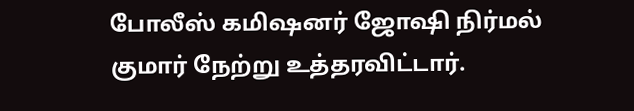போலீஸ் கமிஷனர் ஜோஷி நிர்மல் குமார் நேற்று உத்தரவிட்டார்.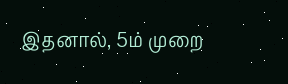இதனால், 5ம் முறை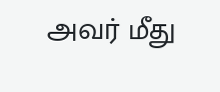அவர் மீது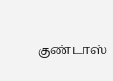குண்டாஸ்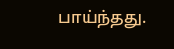பாய்ந்தது.